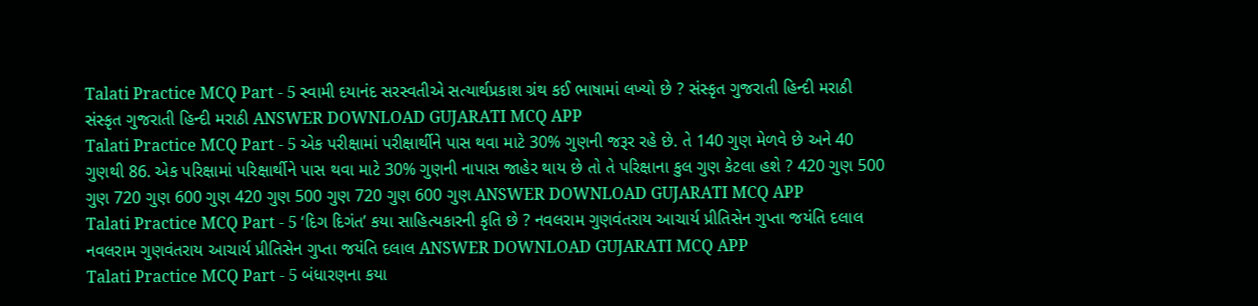Talati Practice MCQ Part - 5 સ્વામી દયાનંદ સરસ્વતીએ સત્યાર્થપ્રકાશ ગ્રંથ કઈ ભાષામાં લખ્યો છે ? સંસ્કૃત ગુજરાતી હિન્દી મરાઠી સંસ્કૃત ગુજરાતી હિન્દી મરાઠી ANSWER DOWNLOAD GUJARATI MCQ APP
Talati Practice MCQ Part - 5 એક પરીક્ષામાં પરીક્ષાર્થીને પાસ થવા માટે 30% ગુણની જરૂર રહે છે. તે 140 ગુણ મેળવે છે અને 40 ગુણથી 86. એક પરિક્ષામાં પરિક્ષાર્થીને પાસ થવા માટે 30% ગુણની નાપાસ જાહેર થાય છે તો તે પરિક્ષાના કુલ ગુણ કેટલા હશે ? 420 ગુણ 500 ગુણ 720 ગુણ 600 ગુણ 420 ગુણ 500 ગુણ 720 ગુણ 600 ગુણ ANSWER DOWNLOAD GUJARATI MCQ APP
Talati Practice MCQ Part - 5 ‘દિગ દિગંત’ કયા સાહિત્યકારની કૃતિ છે ? નવલરામ ગુણવંતરાય આચાર્ય પ્રીતિસેન ગુપ્તા જયંતિ દલાલ નવલરામ ગુણવંતરાય આચાર્ય પ્રીતિસેન ગુપ્તા જયંતિ દલાલ ANSWER DOWNLOAD GUJARATI MCQ APP
Talati Practice MCQ Part - 5 બંધારણના કયા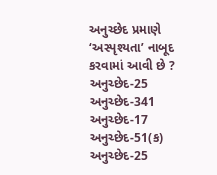અનુચ્છેદ પ્રમાણે ‘અસ્પૃશ્યતા’ નાબૂદ કરવામાં આવી છે ? અનુચ્છેદ-25 અનુચ્છેદ-341 અનુચ્છેદ-17 અનુચ્છેદ-51(ક) અનુચ્છેદ-25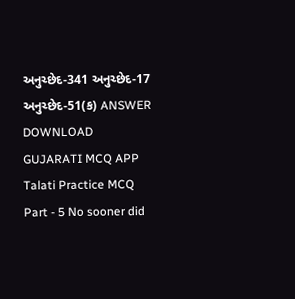અનુચ્છેદ-341 અનુચ્છેદ-17 અનુચ્છેદ-51(ક) ANSWER DOWNLOAD GUJARATI MCQ APP
Talati Practice MCQ Part - 5 No sooner did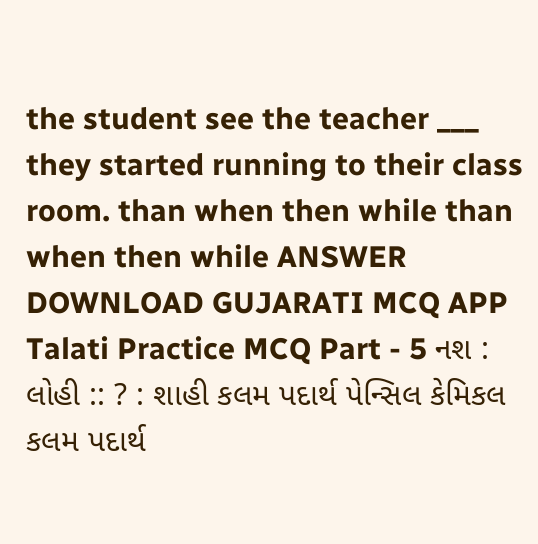the student see the teacher ___ they started running to their class room. than when then while than when then while ANSWER DOWNLOAD GUJARATI MCQ APP
Talati Practice MCQ Part - 5 નશ : લોહી :: ? : શાહી કલમ પદાર્થ પેન્સિલ કેમિકલ કલમ પદાર્થ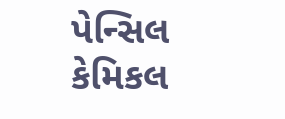પેન્સિલ કેમિકલ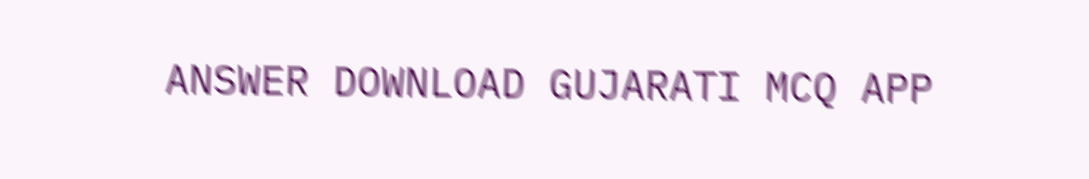ANSWER DOWNLOAD GUJARATI MCQ APP